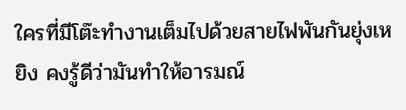ใครที่มีโต๊ะทำงานเต็มไปด้วยสายไฟพันกันยุ่งเหยิง คงรู้ดีว่ามันทำให้อารมณ์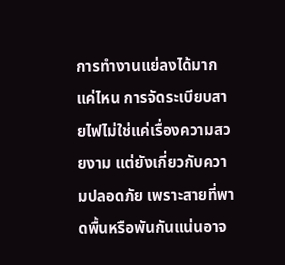การทำงานแย่ลงได้มากแค่ไหน การจัดระเบียบสายไฟไม่ใช่แค่เรื่องความสวยงาม แต่ยังเกี่ยวกับความปลอดภัย เพราะสายที่พาดพื้นหรือพันกันแน่นอาจ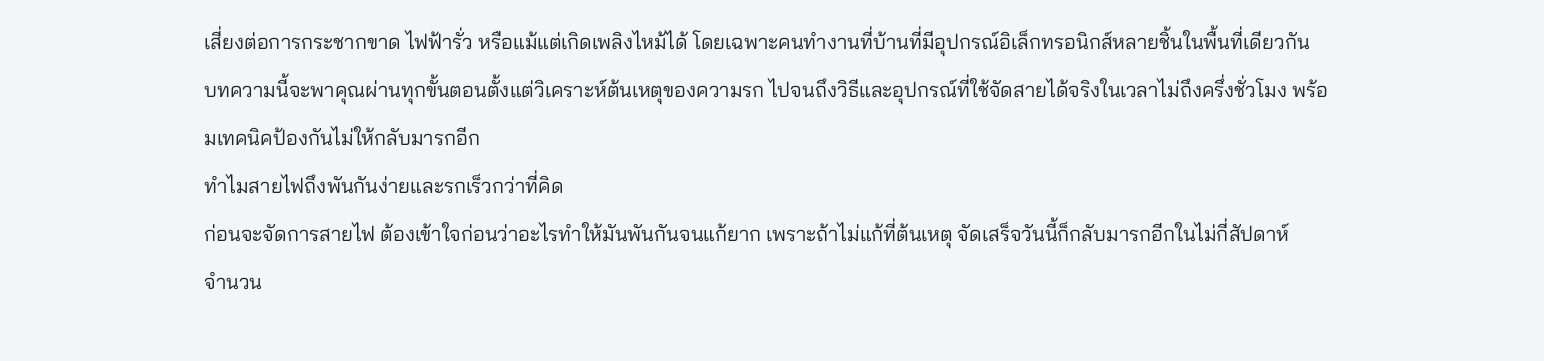เสี่ยงต่อการกระชากขาด ไฟฟ้ารั่ว หรือแม้แต่เกิดเพลิงไหม้ได้ โดยเฉพาะคนทำงานที่บ้านที่มีอุปกรณ์อิเล็กทรอนิกส์หลายชิ้นในพื้นที่เดียวกัน
บทความนี้จะพาคุณผ่านทุกขั้นตอนตั้งแต่วิเคราะห์ต้นเหตุของความรก ไปจนถึงวิธีและอุปกรณ์ที่ใช้จัดสายได้จริงในเวลาไม่ถึงครึ่งชั่วโมง พร้อมเทคนิคป้องกันไม่ให้กลับมารกอีก
ทำไมสายไฟถึงพันกันง่ายและรกเร็วกว่าที่คิด
ก่อนจะจัดการสายไฟ ต้องเข้าใจก่อนว่าอะไรทำให้มันพันกันจนแก้ยาก เพราะถ้าไม่แก้ที่ต้นเหตุ จัดเสร็จวันนี้ก็กลับมารกอีกในไม่กี่สัปดาห์
จำนวน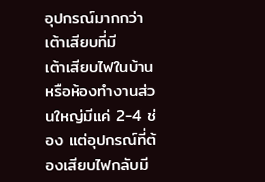อุปกรณ์มากกว่าเต้าเสียบที่มี
เต้าเสียบไฟในบ้านหรือห้องทำงานส่วนใหญ่มีแค่ 2-4 ช่อง แต่อุปกรณ์ที่ต้องเสียบไฟกลับมี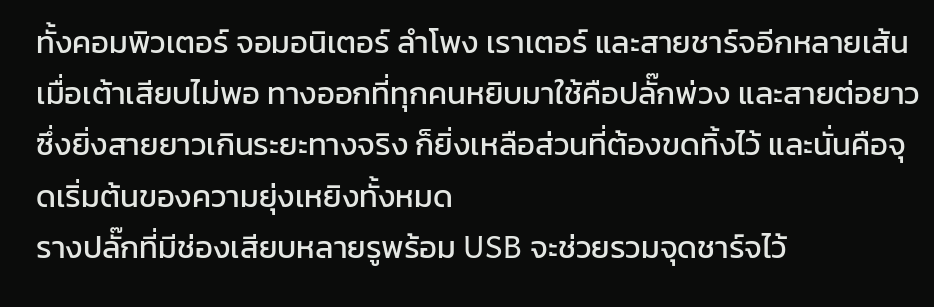ทั้งคอมพิวเตอร์ จอมอนิเตอร์ ลำโพง เราเตอร์ และสายชาร์จอีกหลายเส้น เมื่อเต้าเสียบไม่พอ ทางออกที่ทุกคนหยิบมาใช้คือปลั๊กพ่วง และสายต่อยาว ซึ่งยิ่งสายยาวเกินระยะทางจริง ก็ยิ่งเหลือส่วนที่ต้องขดทิ้งไว้ และนั่นคือจุดเริ่มต้นของความยุ่งเหยิงทั้งหมด
รางปลั๊กที่มีช่องเสียบหลายรูพร้อม USB จะช่วยรวมจุดชาร์จไว้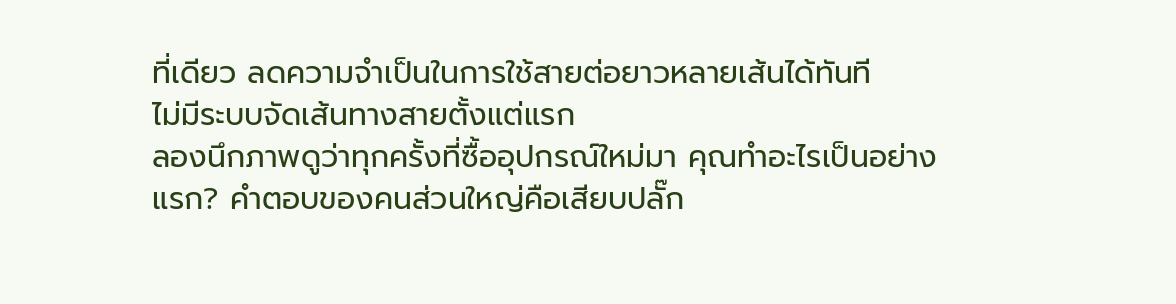ที่เดียว ลดความจำเป็นในการใช้สายต่อยาวหลายเส้นได้ทันที
ไม่มีระบบจัดเส้นทางสายตั้งแต่แรก
ลองนึกภาพดูว่าทุกครั้งที่ซื้ออุปกรณ์ใหม่มา คุณทำอะไรเป็นอย่างแรก? คำตอบของคนส่วนใหญ่คือเสียบปลั๊ก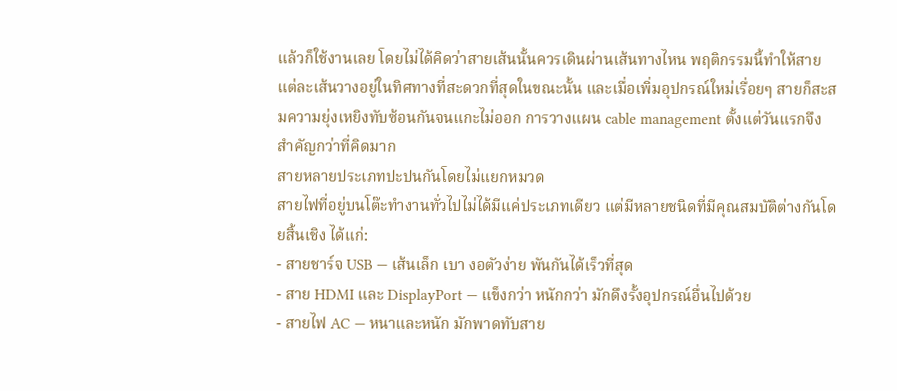แล้วก็ใช้งานเลย โดยไม่ได้คิดว่าสายเส้นนั้นควรเดินผ่านเส้นทางไหน พฤติกรรมนี้ทำให้สายแต่ละเส้นวางอยู่ในทิศทางที่สะดวกที่สุดในขณะนั้น และเมื่อเพิ่มอุปกรณ์ใหม่เรื่อยๆ สายก็สะสมความยุ่งเหยิงทับซ้อนกันจนแกะไม่ออก การวางแผน cable management ตั้งแต่วันแรกจึงสำคัญกว่าที่คิดมาก
สายหลายประเภทปะปนกันโดยไม่แยกหมวด
สายไฟที่อยู่บนโต๊ะทำงานทั่วไปไม่ได้มีแค่ประเภทเดียว แต่มีหลายชนิดที่มีคุณสมบัติต่างกันโดยสิ้นเชิง ได้แก่:
- สายชาร์จ USB — เส้นเล็ก เบา งอตัวง่าย พันกันได้เร็วที่สุด
- สาย HDMI และ DisplayPort — แข็งกว่า หนักกว่า มักดึงรั้งอุปกรณ์อื่นไปด้วย
- สายไฟ AC — หนาและหนัก มักพาดทับสาย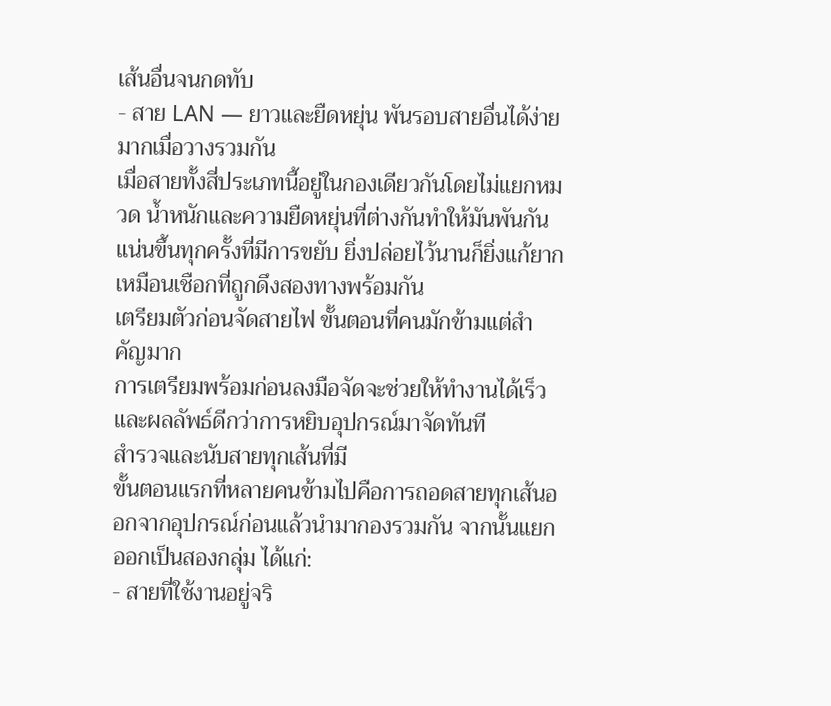เส้นอื่นจนกดทับ
- สาย LAN — ยาวและยืดหยุ่น พันรอบสายอื่นได้ง่ายมากเมื่อวางรวมกัน
เมื่อสายทั้งสี่ประเภทนี้อยู่ในกองเดียวกันโดยไม่แยกหมวด น้ำหนักและความยืดหยุ่นที่ต่างกันทำให้มันพันกันแน่นขึ้นทุกครั้งที่มีการขยับ ยิ่งปล่อยไว้นานก็ยิ่งแก้ยาก เหมือนเชือกที่ถูกดึงสองทางพร้อมกัน
เตรียมตัวก่อนจัดสายไฟ ขั้นตอนที่คนมักข้ามแต่สำคัญมาก
การเตรียมพร้อมก่อนลงมือจัดจะช่วยให้ทำงานได้เร็วและผลลัพธ์ดีกว่าการหยิบอุปกรณ์มาจัดทันที
สำรวจและนับสายทุกเส้นที่มี
ขั้นตอนแรกที่หลายคนข้ามไปคือการถอดสายทุกเส้นออกจากอุปกรณ์ก่อนแล้วนำมากองรวมกัน จากนั้นแยกออกเป็นสองกลุ่ม ได้แก่:
- สายที่ใช้งานอยู่จริ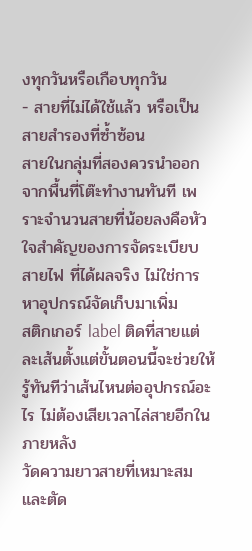งทุกวันหรือเกือบทุกวัน
- สายที่ไม่ได้ใช้แล้ว หรือเป็นสายสำรองที่ซ้ำซ้อน
สายในกลุ่มที่สองควรนำออกจากพื้นที่โต๊ะทำงานทันที เพราะจำนวนสายที่น้อยลงคือหัวใจสำคัญของการจัดระเบียบสายไฟ ที่ได้ผลจริง ไม่ใช่การหาอุปกรณ์จัดเก็บมาเพิ่ม
สติกเกอร์ label ติดที่สายแต่ละเส้นตั้งแต่ขั้นตอนนี้จะช่วยให้รู้ทันทีว่าเส้นไหนต่ออุปกรณ์อะไร ไม่ต้องเสียเวลาไล่สายอีกในภายหลัง
วัดความยาวสายที่เหมาะสมและตัด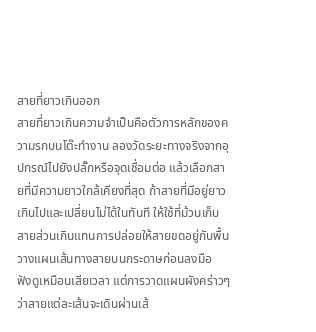สายที่ยาวเกินออก
สายที่ยาวเกินความจำเป็นคือตัวการหลักของความรกบนโต๊ะทำงาน ลองวัดระยะทางจริงจากอุปกรณ์ไปยังปลั๊กหรือจุดเชื่อมต่อ แล้วเลือกสายที่มีความยาวใกล้เคียงที่สุด ถ้าสายที่มีอยู่ยาวเกินไปและเปลี่ยนไม่ได้ในทันที ให้ใช้ที่ม้วนเก็บสายส่วนเกินแทนการปล่อยให้สายขดอยู่กับพื้น
วางแผนเส้นทางสายบนกระดาษก่อนลงมือ
ฟังดูเหมือนเสียเวลา แต่การวาดแผนผังคร่าวๆ ว่าสายแต่ละเส้นจะเดินผ่านเส้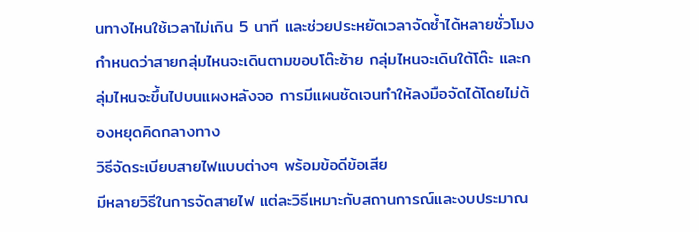นทางไหนใช้เวลาไม่เกิน 5 นาที และช่วยประหยัดเวลาจัดซ้ำได้หลายชั่วโมง กำหนดว่าสายกลุ่มไหนจะเดินตามขอบโต๊ะซ้าย กลุ่มไหนจะเดินใต้โต๊ะ และกลุ่มไหนจะขึ้นไปบนแผงหลังจอ การมีแผนชัดเจนทำให้ลงมือจัดได้โดยไม่ต้องหยุดคิดกลางทาง
วิธีจัดระเบียบสายไฟแบบต่างๆ พร้อมข้อดีข้อเสีย
มีหลายวิธีในการจัดสายไฟ แต่ละวิธีเหมาะกับสถานการณ์และงบประมาณ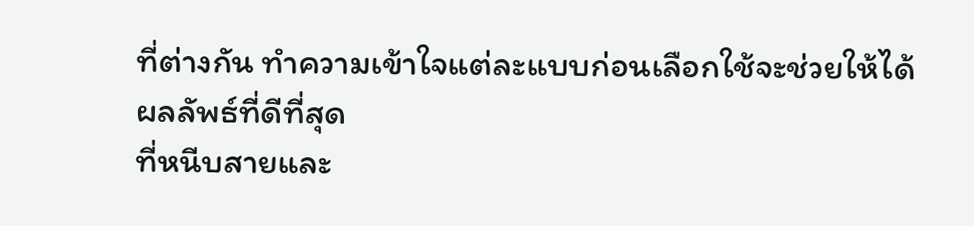ที่ต่างกัน ทำความเข้าใจแต่ละแบบก่อนเลือกใช้จะช่วยให้ได้ผลลัพธ์ที่ดีที่สุด
ที่หนีบสายและ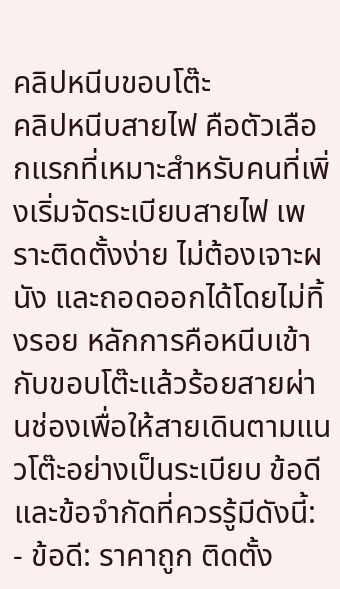คลิปหนีบขอบโต๊ะ
คลิปหนีบสายไฟ คือตัวเลือกแรกที่เหมาะสำหรับคนที่เพิ่งเริ่มจัดระเบียบสายไฟ เพราะติดตั้งง่าย ไม่ต้องเจาะผนัง และถอดออกได้โดยไม่ทิ้งรอย หลักการคือหนีบเข้ากับขอบโต๊ะแล้วร้อยสายผ่านช่องเพื่อให้สายเดินตามแนวโต๊ะอย่างเป็นระเบียบ ข้อดีและข้อจำกัดที่ควรรู้มีดังนี้:
- ข้อดี: ราคาถูก ติดตั้ง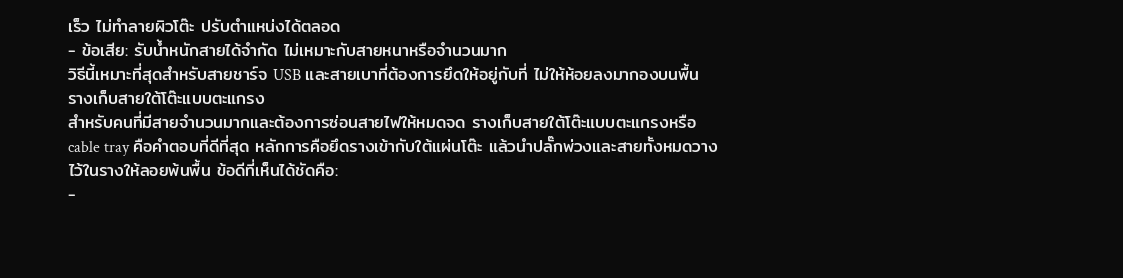เร็ว ไม่ทำลายผิวโต๊ะ ปรับตำแหน่งได้ตลอด
- ข้อเสีย: รับน้ำหนักสายได้จำกัด ไม่เหมาะกับสายหนาหรือจำนวนมาก
วิธีนี้เหมาะที่สุดสำหรับสายชาร์จ USB และสายเบาที่ต้องการยึดให้อยู่กับที่ ไม่ให้ห้อยลงมากองบนพื้น
รางเก็บสายใต้โต๊ะแบบตะแกรง
สำหรับคนที่มีสายจำนวนมากและต้องการซ่อนสายไฟให้หมดจด รางเก็บสายใต้โต๊ะแบบตะแกรงหรือ cable tray คือคำตอบที่ดีที่สุด หลักการคือยึดรางเข้ากับใต้แผ่นโต๊ะ แล้วนำปลั๊กพ่วงและสายทั้งหมดวางไว้ในรางให้ลอยพ้นพื้น ข้อดีที่เห็นได้ชัดคือ:
-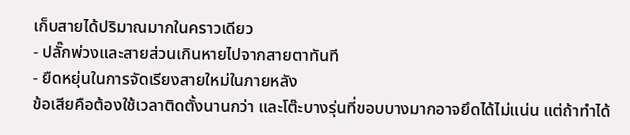เก็บสายได้ปริมาณมากในคราวเดียว
- ปลั๊กพ่วงและสายส่วนเกินหายไปจากสายตาทันที
- ยืดหยุ่นในการจัดเรียงสายใหม่ในภายหลัง
ข้อเสียคือต้องใช้เวลาติดตั้งนานกว่า และโต๊ะบางรุ่นที่ขอบบางมากอาจยึดได้ไม่แน่น แต่ถ้าทำได้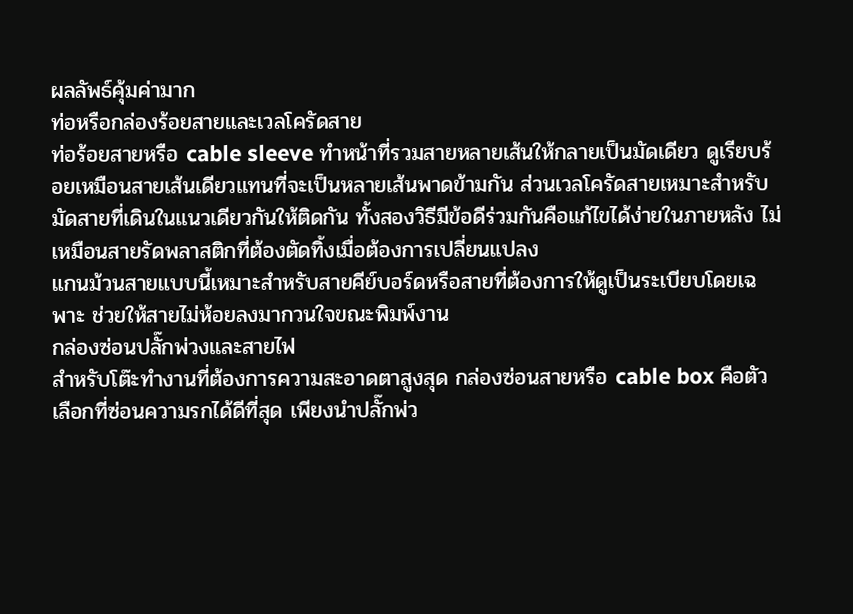ผลลัพธ์คุ้มค่ามาก
ท่อหรือกล่องร้อยสายและเวลโครัดสาย
ท่อร้อยสายหรือ cable sleeve ทำหน้าที่รวมสายหลายเส้นให้กลายเป็นมัดเดียว ดูเรียบร้อยเหมือนสายเส้นเดียวแทนที่จะเป็นหลายเส้นพาดข้ามกัน ส่วนเวลโครัดสายเหมาะสำหรับมัดสายที่เดินในแนวเดียวกันให้ติดกัน ทั้งสองวิธีมีข้อดีร่วมกันคือแก้ไขได้ง่ายในภายหลัง ไม่เหมือนสายรัดพลาสติกที่ต้องตัดทิ้งเมื่อต้องการเปลี่ยนแปลง
แกนม้วนสายแบบนี้เหมาะสำหรับสายคีย์บอร์ดหรือสายที่ต้องการให้ดูเป็นระเบียบโดยเฉพาะ ช่วยให้สายไม่ห้อยลงมากวนใจขณะพิมพ์งาน
กล่องซ่อนปลั๊กพ่วงและสายไฟ
สำหรับโต๊ะทำงานที่ต้องการความสะอาดตาสูงสุด กล่องซ่อนสายหรือ cable box คือตัวเลือกที่ซ่อนความรกได้ดีที่สุด เพียงนำปลั๊กพ่ว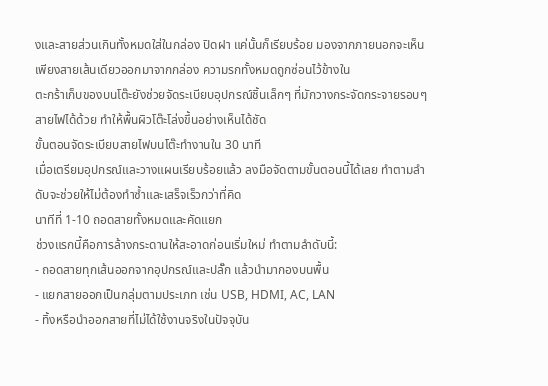งและสายส่วนเกินทั้งหมดใส่ในกล่อง ปิดฝา แค่นั้นก็เรียบร้อย มองจากภายนอกจะเห็นเพียงสายเส้นเดียวออกมาจากกล่อง ความรกทั้งหมดถูกซ่อนไว้ข้างใน
ตะกร้าเก็บของบนโต๊ะยังช่วยจัดระเบียบอุปกรณ์ชิ้นเล็กๆ ที่มักวางกระจัดกระจายรอบๆ สายไฟได้ด้วย ทำให้พื้นผิวโต๊ะโล่งขึ้นอย่างเห็นได้ชัด
ขั้นตอนจัดระเบียบสายไฟบนโต๊ะทำงานใน 30 นาที
เมื่อเตรียมอุปกรณ์และวางแผนเรียบร้อยแล้ว ลงมือจัดตามขั้นตอนนี้ได้เลย ทำตามลำดับจะช่วยให้ไม่ต้องทำซ้ำและเสร็จเร็วกว่าที่คิด
นาทีที่ 1-10 ถอดสายทั้งหมดและคัดแยก
ช่วงแรกนี้คือการล้างกระดานให้สะอาดก่อนเริ่มใหม่ ทำตามลำดับนี้:
- ถอดสายทุกเส้นออกจากอุปกรณ์และปลั๊ก แล้วนำมากองบนพื้น
- แยกสายออกเป็นกลุ่มตามประเภท เช่น USB, HDMI, AC, LAN
- ทิ้งหรือนำออกสายที่ไม่ได้ใช้งานจริงในปัจจุบัน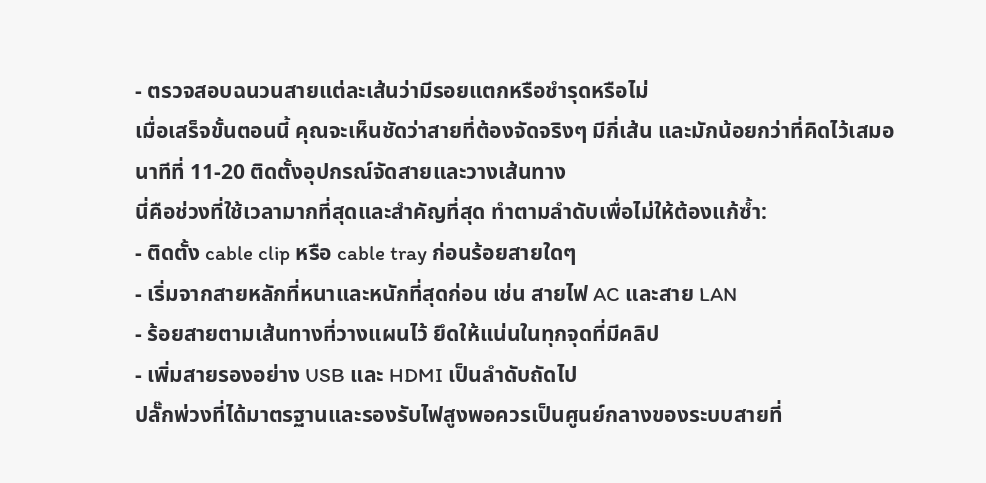- ตรวจสอบฉนวนสายแต่ละเส้นว่ามีรอยแตกหรือชำรุดหรือไม่
เมื่อเสร็จขั้นตอนนี้ คุณจะเห็นชัดว่าสายที่ต้องจัดจริงๆ มีกี่เส้น และมักน้อยกว่าที่คิดไว้เสมอ
นาทีที่ 11-20 ติดตั้งอุปกรณ์จัดสายและวางเส้นทาง
นี่คือช่วงที่ใช้เวลามากที่สุดและสำคัญที่สุด ทำตามลำดับเพื่อไม่ให้ต้องแก้ซ้ำ:
- ติดตั้ง cable clip หรือ cable tray ก่อนร้อยสายใดๆ
- เริ่มจากสายหลักที่หนาและหนักที่สุดก่อน เช่น สายไฟ AC และสาย LAN
- ร้อยสายตามเส้นทางที่วางแผนไว้ ยึดให้แน่นในทุกจุดที่มีคลิป
- เพิ่มสายรองอย่าง USB และ HDMI เป็นลำดับถัดไป
ปลั๊กพ่วงที่ได้มาตรฐานและรองรับไฟสูงพอควรเป็นศูนย์กลางของระบบสายที่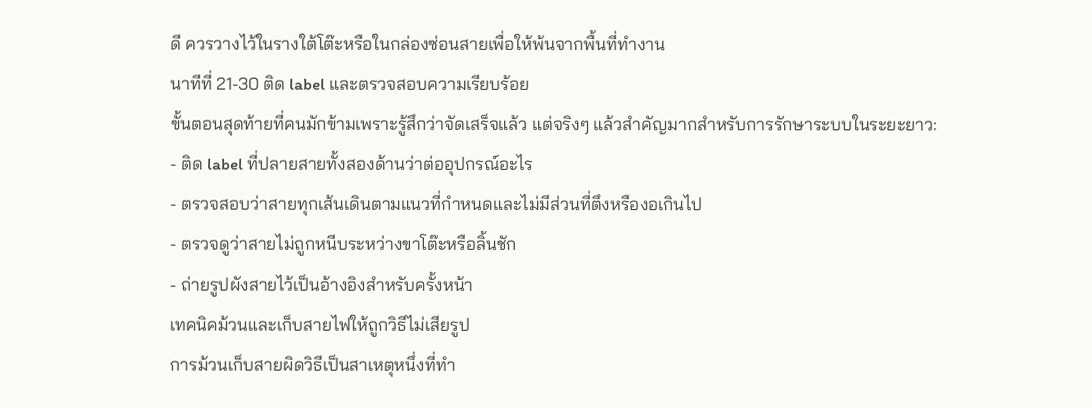ดี ควรวางไว้ในรางใต้โต๊ะหรือในกล่องซ่อนสายเพื่อให้พ้นจากพื้นที่ทำงาน
นาทีที่ 21-30 ติด label และตรวจสอบความเรียบร้อย
ขั้นตอนสุดท้ายที่คนมักข้ามเพราะรู้สึกว่าจัดเสร็จแล้ว แต่จริงๆ แล้วสำคัญมากสำหรับการรักษาระบบในระยะยาว:
- ติด label ที่ปลายสายทั้งสองด้านว่าต่ออุปกรณ์อะไร
- ตรวจสอบว่าสายทุกเส้นเดินตามแนวที่กำหนดและไม่มีส่วนที่ตึงหรืองอเกินไป
- ตรวจดูว่าสายไม่ถูกหนีบระหว่างขาโต๊ะหรือลิ้นชัก
- ถ่ายรูปผังสายไว้เป็นอ้างอิงสำหรับครั้งหน้า
เทคนิคม้วนและเก็บสายไฟให้ถูกวิธีไม่เสียรูป
การม้วนเก็บสายผิดวิธีเป็นสาเหตุหนึ่งที่ทำ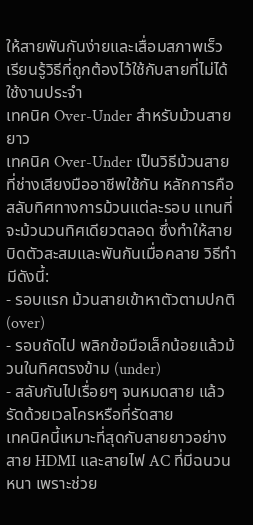ให้สายพันกันง่ายและเสื่อมสภาพเร็ว เรียนรู้วิธีที่ถูกต้องไว้ใช้กับสายที่ไม่ได้ใช้งานประจำ
เทคนิค Over-Under สำหรับม้วนสายยาว
เทคนิค Over-Under เป็นวิธีม้วนสายที่ช่างเสียงมืออาชีพใช้กัน หลักการคือสลับทิศทางการม้วนแต่ละรอบ แทนที่จะม้วนวนทิศเดียวตลอด ซึ่งทำให้สายบิดตัวสะสมและพันกันเมื่อคลาย วิธีทำมีดังนี้:
- รอบแรก ม้วนสายเข้าหาตัวตามปกติ (over)
- รอบถัดไป พลิกข้อมือเล็กน้อยแล้วม้วนในทิศตรงข้าม (under)
- สลับกันไปเรื่อยๆ จนหมดสาย แล้วรัดด้วยเวลโครหรือที่รัดสาย
เทคนิคนี้เหมาะที่สุดกับสายยาวอย่างสาย HDMI และสายไฟ AC ที่มีฉนวนหนา เพราะช่วย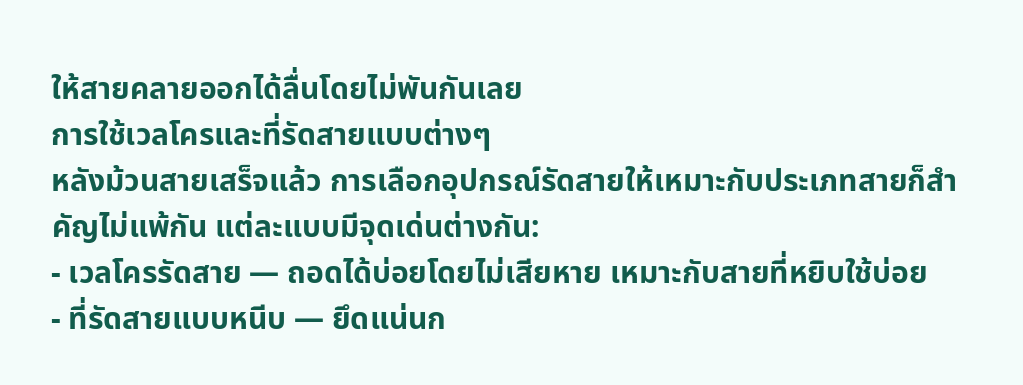ให้สายคลายออกได้ลื่นโดยไม่พันกันเลย
การใช้เวลโครและที่รัดสายแบบต่างๆ
หลังม้วนสายเสร็จแล้ว การเลือกอุปกรณ์รัดสายให้เหมาะกับประเภทสายก็สำคัญไม่แพ้กัน แต่ละแบบมีจุดเด่นต่างกัน:
- เวลโครรัดสาย — ถอดได้บ่อยโดยไม่เสียหาย เหมาะกับสายที่หยิบใช้บ่อย
- ที่รัดสายแบบหนีบ — ยึดแน่นก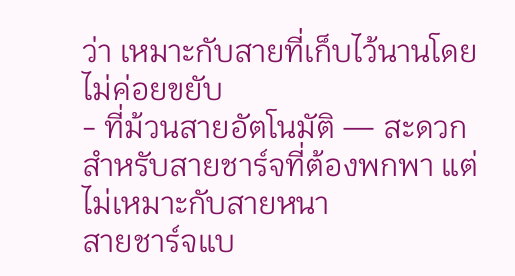ว่า เหมาะกับสายที่เก็บไว้นานโดยไม่ค่อยขยับ
- ที่ม้วนสายอัตโนมัติ — สะดวกสำหรับสายชาร์จที่ต้องพกพา แต่ไม่เหมาะกับสายหนา
สายชาร์จแบ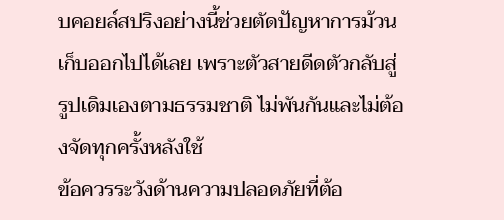บคอยล์สปริงอย่างนี้ช่วยตัดปัญหาการม้วนเก็บออกไปได้เลย เพราะตัวสายดีดตัวกลับสู่รูปเดิมเองตามธรรมชาติ ไม่พันกันและไม่ต้องจัดทุกครั้งหลังใช้
ข้อควรระวังด้านความปลอดภัยที่ต้อ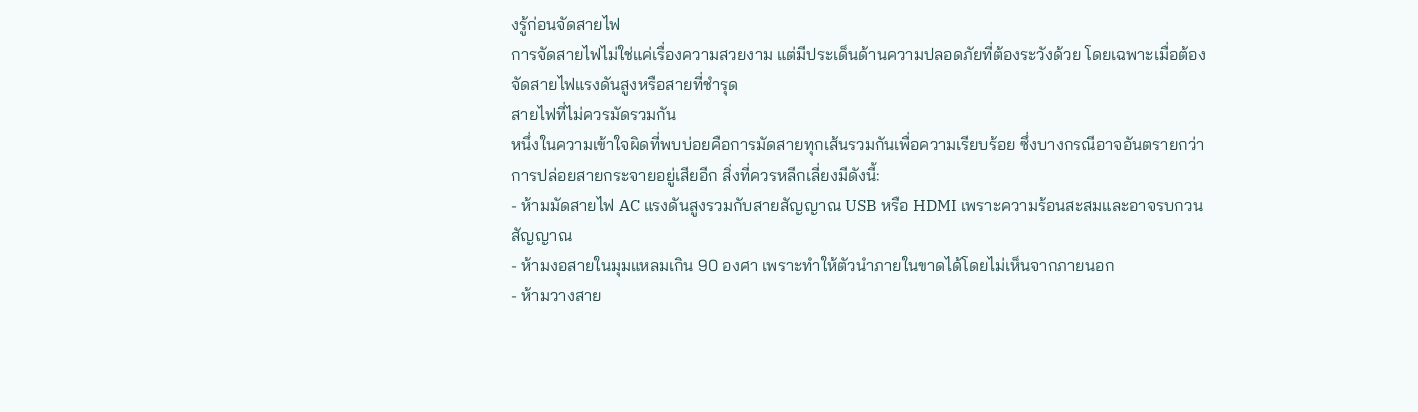งรู้ก่อนจัดสายไฟ
การจัดสายไฟไม่ใช่แค่เรื่องความสวยงาม แต่มีประเด็นด้านความปลอดภัยที่ต้องระวังด้วย โดยเฉพาะเมื่อต้องจัดสายไฟแรงดันสูงหรือสายที่ชำรุด
สายไฟที่ไม่ควรมัดรวมกัน
หนึ่งในความเข้าใจผิดที่พบบ่อยคือการมัดสายทุกเส้นรวมกันเพื่อความเรียบร้อย ซึ่งบางกรณีอาจอันตรายกว่าการปล่อยสายกระจายอยู่เสียอีก สิ่งที่ควรหลีกเลี่ยงมีดังนี้:
- ห้ามมัดสายไฟ AC แรงดันสูงรวมกับสายสัญญาณ USB หรือ HDMI เพราะความร้อนสะสมและอาจรบกวนสัญญาณ
- ห้ามงอสายในมุมแหลมเกิน 90 องศา เพราะทำให้ตัวนำภายในขาดได้โดยไม่เห็นจากภายนอก
- ห้ามวางสาย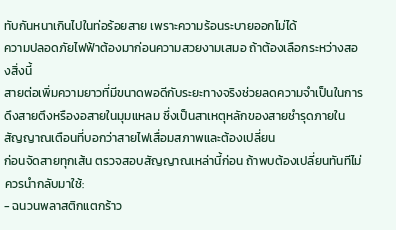ทับกันหนาเกินไปในท่อร้อยสาย เพราะความร้อนระบายออกไม่ได้
ความปลอดภัยไฟฟ้าต้องมาก่อนความสวยงามเสมอ ถ้าต้องเลือกระหว่างสองสิ่งนี้
สายต่อเพิ่มความยาวที่มีขนาดพอดีกับระยะทางจริงช่วยลดความจำเป็นในการดึงสายตึงหรืองอสายในมุมแหลม ซึ่งเป็นสาเหตุหลักของสายชำรุดภายใน
สัญญาณเตือนที่บอกว่าสายไฟเสื่อมสภาพและต้องเปลี่ยน
ก่อนจัดสายทุกเส้น ตรวจสอบสัญญาณเหล่านี้ก่อน ถ้าพบต้องเปลี่ยนทันทีไม่ควรนำกลับมาใช้:
- ฉนวนพลาสติกแตกร้าว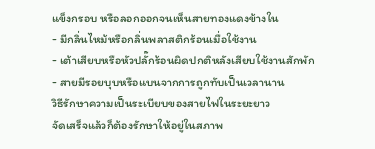แข็งกรอบ หรือลอกออกจนเห็นสายทองแดงข้างใน
- มีกลิ่นไหม้หรือกลิ่นพลาสติกร้อนเมื่อใช้งาน
- เต้าเสียบหรือหัวปลั๊กร้อนผิดปกติหลังเสียบใช้งานสักพัก
- สายมีรอยบุบหรือแบนจากการถูกทับเป็นเวลานาน
วิธีรักษาความเป็นระเบียบของสายไฟในระยะยาว
จัดเสร็จแล้วก็ต้องรักษาให้อยู่ในสภาพ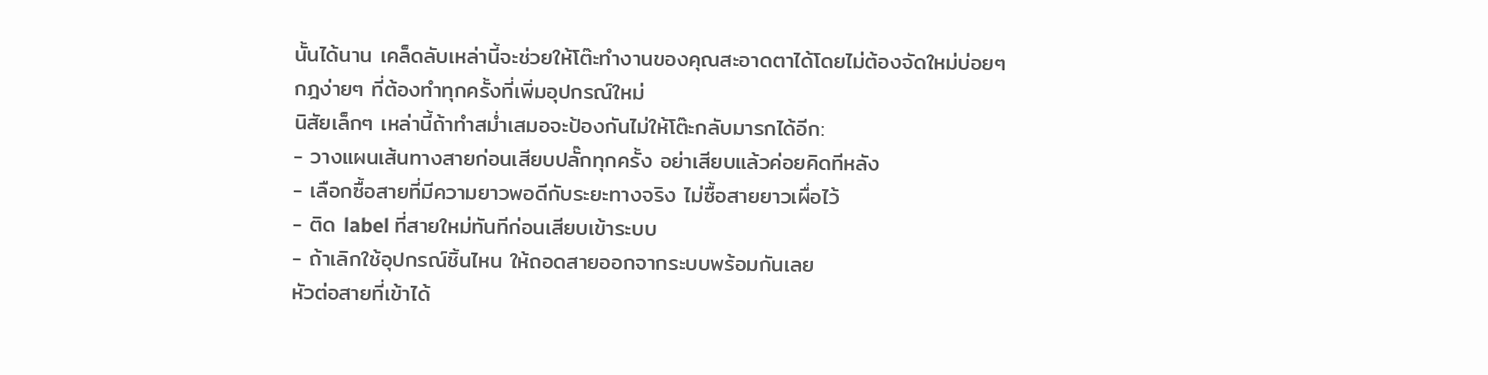นั้นได้นาน เคล็ดลับเหล่านี้จะช่วยให้โต๊ะทำงานของคุณสะอาดตาได้โดยไม่ต้องจัดใหม่บ่อยๆ
กฎง่ายๆ ที่ต้องทำทุกครั้งที่เพิ่มอุปกรณ์ใหม่
นิสัยเล็กๆ เหล่านี้ถ้าทำสม่ำเสมอจะป้องกันไม่ให้โต๊ะกลับมารกได้อีก:
- วางแผนเส้นทางสายก่อนเสียบปลั๊กทุกครั้ง อย่าเสียบแล้วค่อยคิดทีหลัง
- เลือกซื้อสายที่มีความยาวพอดีกับระยะทางจริง ไม่ซื้อสายยาวเผื่อไว้
- ติด label ที่สายใหม่ทันทีก่อนเสียบเข้าระบบ
- ถ้าเลิกใช้อุปกรณ์ชิ้นไหน ให้ถอดสายออกจากระบบพร้อมกันเลย
หัวต่อสายที่เข้าได้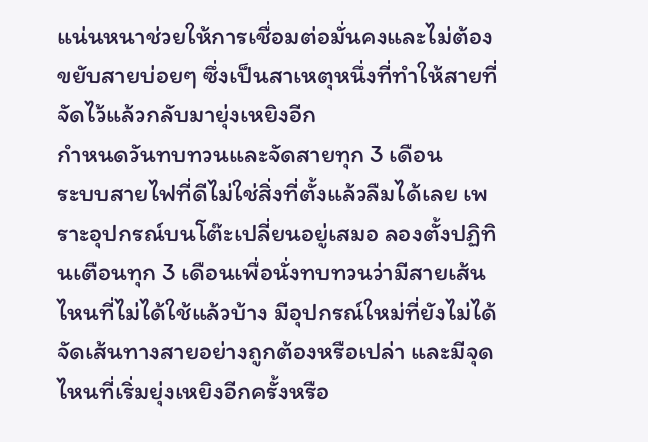แน่นหนาช่วยให้การเชื่อมต่อมั่นคงและไม่ต้องขยับสายบ่อยๆ ซึ่งเป็นสาเหตุหนึ่งที่ทำให้สายที่จัดไว้แล้วกลับมายุ่งเหยิงอีก
กำหนดวันทบทวนและจัดสายทุก 3 เดือน
ระบบสายไฟที่ดีไม่ใช่สิ่งที่ตั้งแล้วลืมได้เลย เพราะอุปกรณ์บนโต๊ะเปลี่ยนอยู่เสมอ ลองตั้งปฏิทินเตือนทุก 3 เดือนเพื่อนั่งทบทวนว่ามีสายเส้นไหนที่ไม่ได้ใช้แล้วบ้าง มีอุปกรณ์ใหม่ที่ยังไม่ได้จัดเส้นทางสายอย่างถูกต้องหรือเปล่า และมีจุดไหนที่เริ่มยุ่งเหยิงอีกครั้งหรือ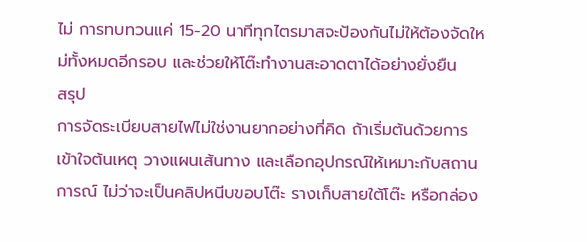ไม่ การทบทวนแค่ 15-20 นาทีทุกไตรมาสจะป้องกันไม่ให้ต้องจัดใหม่ทั้งหมดอีกรอบ และช่วยให้โต๊ะทำงานสะอาดตาได้อย่างยั่งยืน
สรุป
การจัดระเบียบสายไฟไม่ใช่งานยากอย่างที่คิด ถ้าเริ่มต้นด้วยการเข้าใจต้นเหตุ วางแผนเส้นทาง และเลือกอุปกรณ์ให้เหมาะกับสถานการณ์ ไม่ว่าจะเป็นคลิปหนีบขอบโต๊ะ รางเก็บสายใต้โต๊ะ หรือกล่อง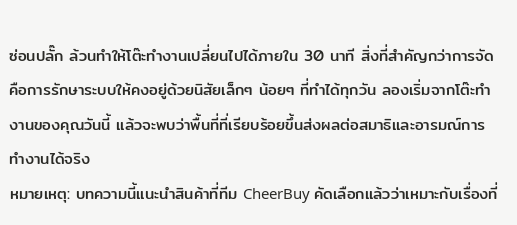ซ่อนปลั๊ก ล้วนทำให้โต๊ะทำงานเปลี่ยนไปได้ภายใน 30 นาที สิ่งที่สำคัญกว่าการจัดคือการรักษาระบบให้คงอยู่ด้วยนิสัยเล็กๆ น้อยๆ ที่ทำได้ทุกวัน ลองเริ่มจากโต๊ะทำงานของคุณวันนี้ แล้วจะพบว่าพื้นที่ที่เรียบร้อยขึ้นส่งผลต่อสมาธิและอารมณ์การทำงานได้จริง
หมายเหตุ: บทความนี้แนะนำสินค้าที่ทีม CheerBuy คัดเลือกแล้วว่าเหมาะกับเรื่องที่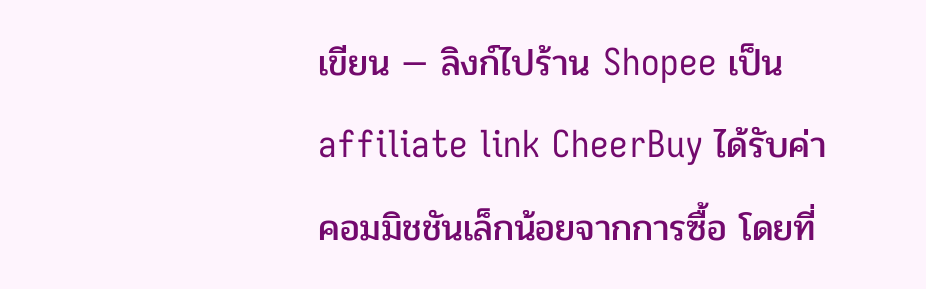เขียน — ลิงก์ไปร้าน Shopee เป็น affiliate link CheerBuy ได้รับค่าคอมมิชชันเล็กน้อยจากการซื้อ โดยที่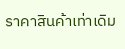ราคาสินค้าเท่าเดิม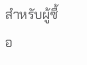สำหรับผู้ซื้อ